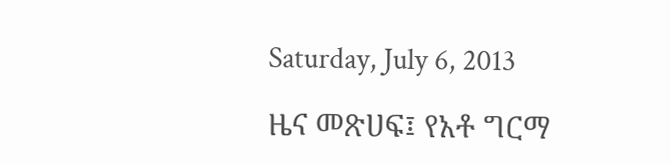Saturday, July 6, 2013

ዜና መጽሀፍ፤ የአቶ ግርማ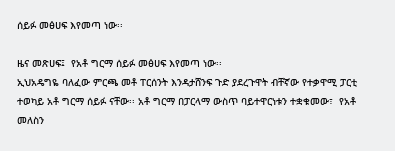ሰይፉ መፅሀፍ እየመጣ ነው፡፡

ዜና መጽሀፍ፤  የአቶ ግርማ ሰይፉ መፅሀፍ እየመጣ ነው፡፡
ኢህአዴግዬ ባለፈው ምርጫ መቶ ፐርሰንት እንዳታሸንፍ ጉድ ያደረጉዋት ብቸኛው የተቃዋሚ ፓርቲ ተወካይ አቶ ግርማ ሰይፉ ናቸው፡፡ አቶ ግርማ በፓርላማ ውስጥ ባይተዋርነቱን ተቋቁመው፣  የአቶ መለስን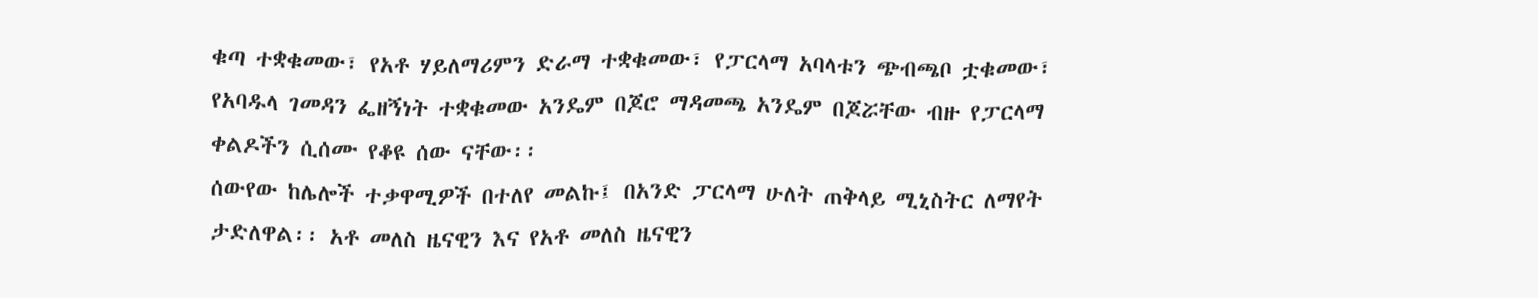ቁጣ ተቋቁመው፣ የአቶ ሃይለማሪምን ድራማ ተቋቁመው፣ የፓርላማ አባላቱን ጭብጫቦ ቷቁመው፣ የአባዱላ ገመዳን ፌዘኝነት ተቋቁመው አንዴም በጆሮ ማዳመጫ አንዴም በጆሯቸው ብዙ የፓርላማ ቀልዶችን ሲሰሙ የቆዩ ሰው ናቸው፡፡
ሰውየው ከሌሎች ተቃዋሚዎች በተለየ መልኩ፤ በአንድ ፓርላማ ሁለት ጠቅላይ ሚኒስትር ለማየት ታድለዋል፡፡ አቶ መለስ ዜናዊን እና የአቶ መለስ ዜናዊን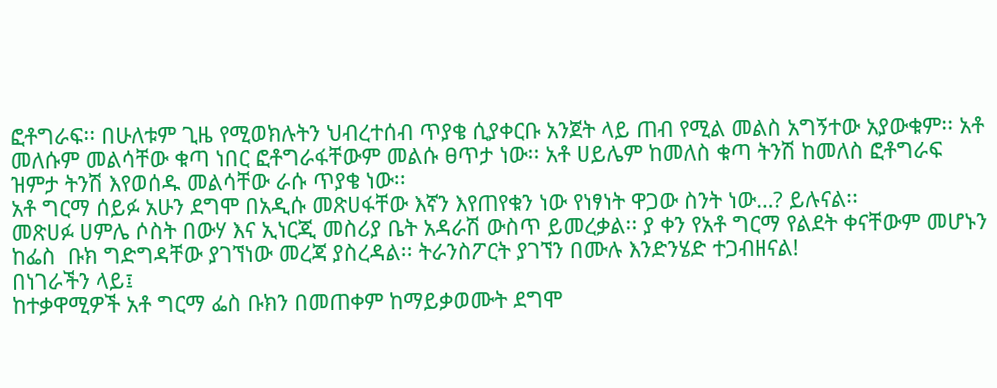ፎቶግራፍ፡፡ በሁለቱም ጊዜ የሚወክሉትን ህብረተሰብ ጥያቄ ሲያቀርቡ አንጀት ላይ ጠብ የሚል መልስ አግኝተው አያውቁም፡፡ አቶ መለሱም መልሳቸው ቁጣ ነበር ፎቶግራፋቸውም መልሱ ፀጥታ ነው፡፡ አቶ ሀይሌም ከመለስ ቁጣ ትንሽ ከመለስ ፎቶግራፍ ዝምታ ትንሽ እየወሰዱ መልሳቸው ራሱ ጥያቄ ነው፡፡
አቶ ግርማ ሰይፉ አሁን ደግሞ በአዲሱ መጽሀፋቸው እኛን እየጠየቁን ነው የነፃነት ዋጋው ስንት ነው…? ይሉናል፡፡
መጽሀፉ ሀምሌ ሶስት በውሃ እና ኢነርጂ መስሪያ ቤት አዳራሽ ውስጥ ይመረቃል፡፡ ያ ቀን የአቶ ግርማ የልደት ቀናቸውም መሆኑን ከፌስ  ቡክ ግድግዳቸው ያገኘነው መረጃ ያስረዳል፡፡ ትራንስፖርት ያገኘን በሙሉ እንድንሄድ ተጋብዘናል!
በነገራችን ላይ፤
ከተቃዋሚዎች አቶ ግርማ ፌስ ቡክን በመጠቀም ከማይቃወሙት ደግሞ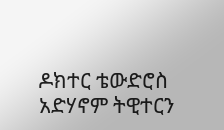ዶክተር ቴውድሮስ አድሃኖም ትዊተርን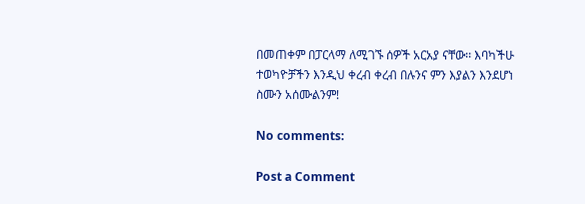በመጠቀም በፓርላማ ለሚገኙ ሰዎች አርአያ ናቸው፡፡ እባካችሁ ተወካዮቻችን እንዲህ ቀረብ ቀረብ በሉንና ምን እያልን እንደሆነ ስሙን አሰሙልንም!

No comments:

Post a Comment